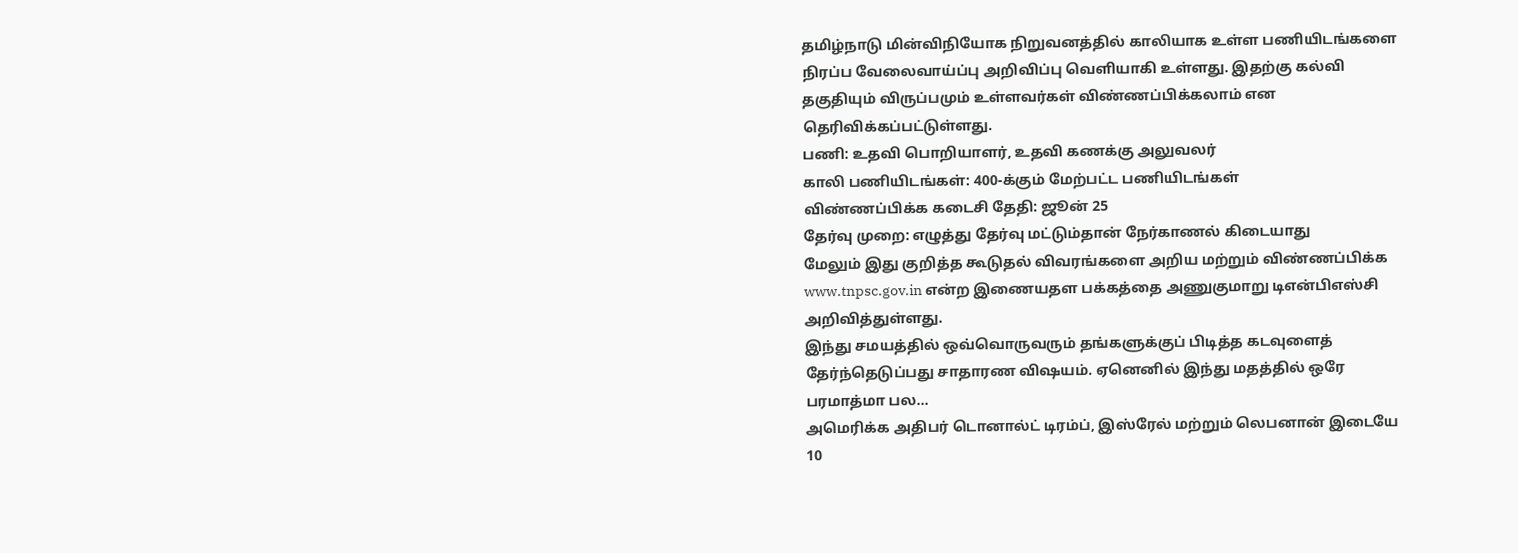தமிழ்நாடு மின்விநியோக நிறுவனத்தில் காலியாக உள்ள பணியிடங்களை நிரப்ப வேலைவாய்ப்பு அறிவிப்பு வெளியாகி உள்ளது. இதற்கு கல்வி தகுதியும் விருப்பமும் உள்ளவர்கள் விண்ணப்பிக்கலாம் என தெரிவிக்கப்பட்டுள்ளது.
பணி: உதவி பொறியாளர், உதவி கணக்கு அலுவலர்
காலி பணியிடங்கள்: 400-க்கும் மேற்பட்ட பணியிடங்கள்
விண்ணப்பிக்க கடைசி தேதி: ஜூன் 25
தேர்வு முறை: எழுத்து தேர்வு மட்டும்தான் நேர்காணல் கிடையாது
மேலும் இது குறித்த கூடுதல் விவரங்களை அறிய மற்றும் விண்ணப்பிக்க www.tnpsc.gov.in என்ற இணையதள பக்கத்தை அணுகுமாறு டிஎன்பிஎஸ்சி அறிவித்துள்ளது.
இந்து சமயத்தில் ஒவ்வொருவரும் தங்களுக்குப் பிடித்த கடவுளைத் தேர்ந்தெடுப்பது சாதாரண விஷயம். ஏனெனில் இந்து மதத்தில் ஒரே பரமாத்மா பல…
அமெரிக்க அதிபர் டொனால்ட் டிரம்ப், இஸ்ரேல் மற்றும் லெபனான் இடையே 10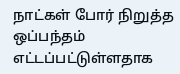நாட்கள் போர் நிறுத்த ஒப்பந்தம் எட்டப்பட்டுள்ளதாக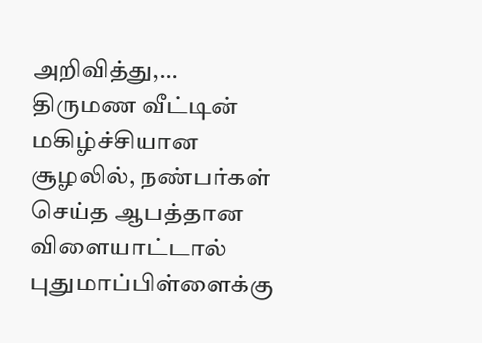அறிவித்து,…
திருமண வீட்டின் மகிழ்ச்சியான சூழலில், நண்பர்கள் செய்த ஆபத்தான விளையாட்டால் புதுமாப்பிள்ளைக்கு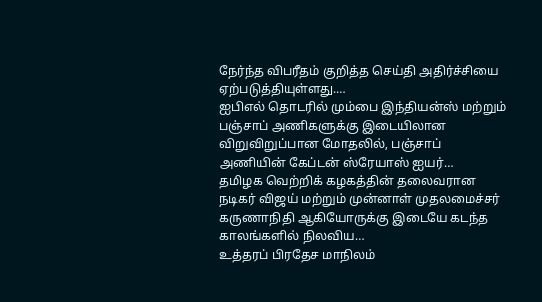நேர்ந்த விபரீதம் குறித்த செய்தி அதிர்ச்சியை ஏற்படுத்தியுள்ளது.…
ஐபிஎல் தொடரில் மும்பை இந்தியன்ஸ் மற்றும் பஞ்சாப் அணிகளுக்கு இடையிலான விறுவிறுப்பான மோதலில், பஞ்சாப் அணியின் கேப்டன் ஸ்ரேயாஸ் ஐயர்…
தமிழக வெற்றிக் கழகத்தின் தலைவரான நடிகர் விஜய் மற்றும் முன்னாள் முதலமைச்சர் கருணாநிதி ஆகியோருக்கு இடையே கடந்த காலங்களில் நிலவிய…
உத்தரப் பிரதேச மாநிலம்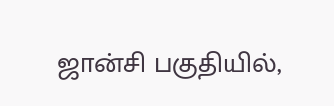ஜான்சி பகுதியில்,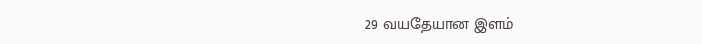29 வயதேயான இளம்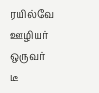ரயில்வே ஊழியர் ஒருவர் டீ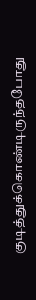குடித்துக்கொண்டிருந்தபோது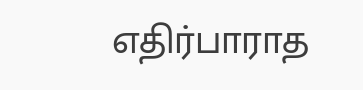எதிர்பாராத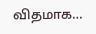விதமாக…